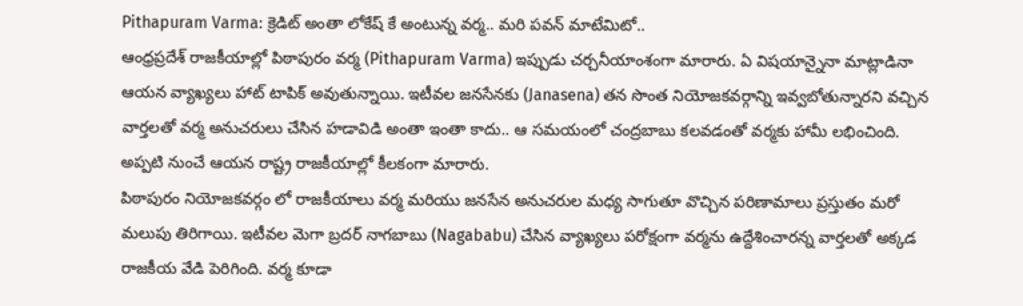Pithapuram Varma: క్రెడిట్ అంతా లోకేష్ కే అంటున్న వర్మ.. మరి పవన్ మాటేమిటో..
ఆంధ్రప్రదేశ్ రాజకీయాల్లో పిఠాపురం వర్మ (Pithapuram Varma) ఇప్పుడు చర్చనీయాంశంగా మారారు. ఏ విషయాన్నైనా మాట్లాడినా ఆయన వ్యాఖ్యలు హాట్ టాపిక్ అవుతున్నాయి. ఇటీవల జనసేనకు (Janasena) తన సొంత నియోజకవర్గాన్ని ఇవ్వబోతున్నారని వచ్చిన వార్తలతో వర్మ అనుచరులు చేసిన హడావిడి అంతా ఇంతా కాదు.. ఆ సమయంలో చంద్రబాబు కలవడంతో వర్మకు హామీ లభించింది. అప్పటి నుంచే ఆయన రాష్ట్ర రాజకీయాల్లో కీలకంగా మారారు.
పిఠాపురం నియోజకవర్గం లో రాజకీయాలు వర్మ మరియు జనసేన అనుచరుల మధ్య సాగుతూ వొచ్చిన పరిణామాలు ప్రస్తుతం మరో మలుపు తిరిగాయి. ఇటీవల మెగా బ్రదర్ నాగబాబు (Nagababu) చేసిన వ్యాఖ్యలు పరోక్షంగా వర్మను ఉద్దేశించారన్న వార్తలతో అక్కడ రాజకీయ వేడి పెరిగింది. వర్మ కూడా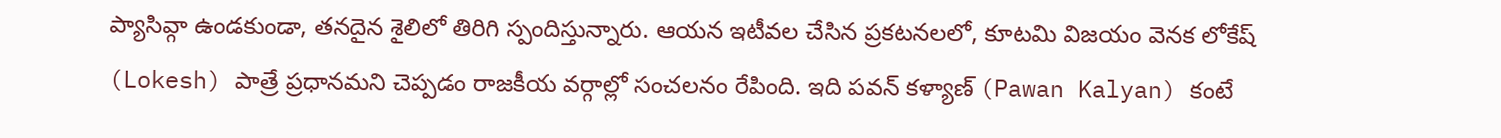ప్యాసివ్గా ఉండకుండా, తనదైన శైలిలో తిరిగి స్పందిస్తున్నారు. ఆయన ఇటీవల చేసిన ప్రకటనలలో, కూటమి విజయం వెనక లోకేష్ (Lokesh) పాత్రే ప్రధానమని చెప్పడం రాజకీయ వర్గాల్లో సంచలనం రేపింది. ఇది పవన్ కళ్యాణ్ (Pawan Kalyan) కంటే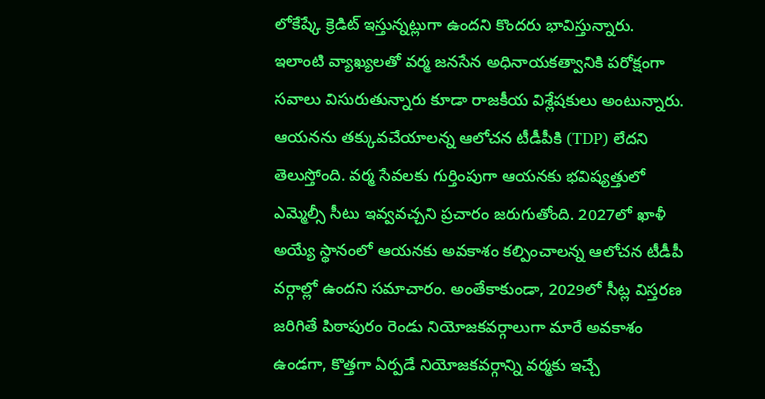లోకేష్కే క్రెడిట్ ఇస్తున్నట్లుగా ఉందని కొందరు భావిస్తున్నారు.
ఇలాంటి వ్యాఖ్యలతో వర్మ జనసేన అధినాయకత్వానికి పరోక్షంగా సవాలు విసురుతున్నారు కూడా రాజకీయ విశ్లేషకులు అంటున్నారు. ఆయనను తక్కువచేయాలన్న ఆలోచన టీడీపీకి (TDP) లేదని తెలుస్తోంది. వర్మ సేవలకు గుర్తింపుగా ఆయనకు భవిష్యత్తులో ఎమ్మెల్సీ సీటు ఇవ్వవచ్చని ప్రచారం జరుగుతోంది. 2027లో ఖాళీ అయ్యే స్థానంలో ఆయనకు అవకాశం కల్పించాలన్న ఆలోచన టీడీపీ వర్గాల్లో ఉందని సమాచారం. అంతేకాకుండా, 2029లో సీట్ల విస్తరణ జరిగితే పిఠాపురం రెండు నియోజకవర్గాలుగా మారే అవకాశం ఉండగా, కొత్తగా ఏర్పడే నియోజకవర్గాన్ని వర్మకు ఇచ్చే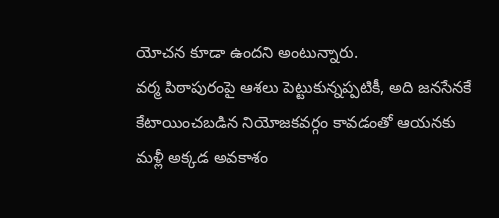యోచన కూడా ఉందని అంటున్నారు.
వర్మ పిఠాపురంపై ఆశలు పెట్టుకున్నప్పటికీ, అది జనసేనకే కేటాయించబడిన నియోజకవర్గం కావడంతో ఆయనకు మళ్లీ అక్కడ అవకాశం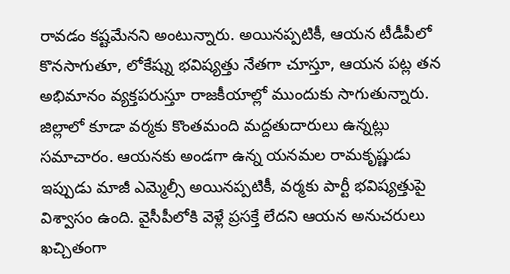రావడం కష్టమేనని అంటున్నారు. అయినప్పటికీ, ఆయన టీడీపీలో కొనసాగుతూ, లోకేష్ను భవిష్యత్తు నేతగా చూస్తూ, ఆయన పట్ల తన అభిమానం వ్యక్తపరుస్తూ రాజకీయాల్లో ముందుకు సాగుతున్నారు. జిల్లాలో కూడా వర్మకు కొంతమంది మద్దతుదారులు ఉన్నట్లు సమాచారం. ఆయనకు అండగా ఉన్న యనమల రామకృష్ణుడు ఇప్పుడు మాజీ ఎమ్మెల్సీ అయినప్పటికీ, వర్మకు పార్టీ భవిష్యత్తుపై విశ్వాసం ఉంది. వైసీపీలోకి వెళ్లే ప్రసక్తే లేదని ఆయన అనుచరులు ఖచ్చితంగా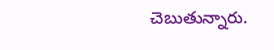చెబుతున్నారు.